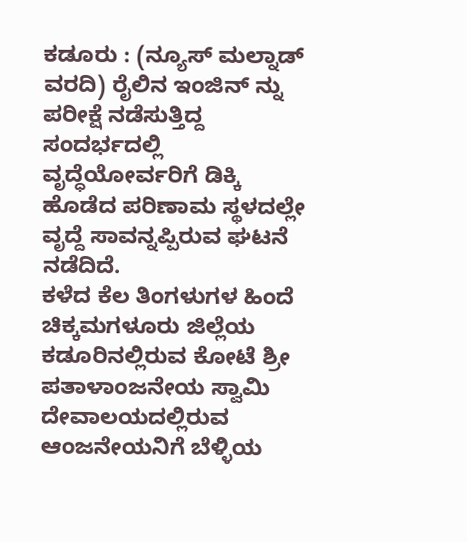ಕಡೂರು : (ನ್ಯೂಸ್ ಮಲ್ನಾಡ್ ವರದಿ) ರೈಲಿನ ಇಂಜಿನ್ ನ್ನು ಪರೀಕ್ಷೆ ನಡೆಸುತ್ತಿದ್ದ ಸಂದರ್ಭದಲ್ಲಿ ವೃದ್ಧೆಯೋರ್ವರಿಗೆ ಡಿಕ್ಕಿ ಹೊಡೆದ ಪರಿಣಾಮ ಸ್ಥಳದಲ್ಲೇ ವೃದ್ದೆ ಸಾವನ್ನಪ್ಪಿರುವ ಘಟನೆ ನಡೆದಿದೆ.
ಕಳೆದ ಕೆಲ ತಿಂಗಳುಗಳ ಹಿಂದೆ ಚಿಕ್ಕಮಗಳೂರು ಜಿಲ್ಲೆಯ ಕಡೂರಿನಲ್ಲಿರುವ ಕೋಟೆ ಶ್ರೀ ಪತಾಳಾಂಜನೇಯ ಸ್ವಾಮಿ ದೇವಾಲಯದಲ್ಲಿರುವ ಆಂಜನೇಯನಿಗೆ ಬೆಳ್ಳಿಯ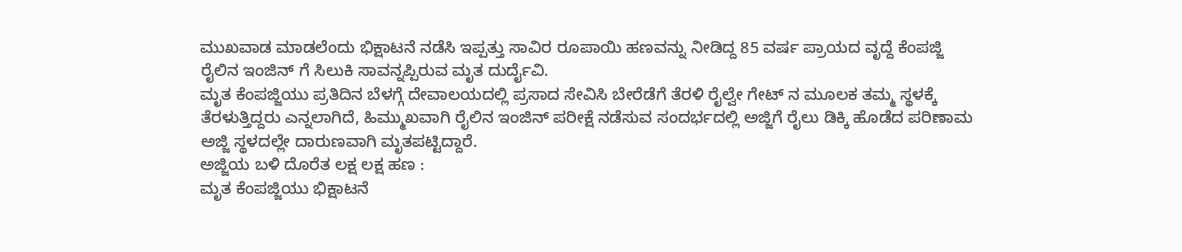ಮುಖವಾಡ ಮಾಡಲೆಂದು ಭಿಕ್ಷಾಟನೆ ನಡೆಸಿ ಇಪ್ಪತ್ತು ಸಾವಿರ ರೂಪಾಯಿ ಹಣವನ್ನು ನೀಡಿದ್ದ 85 ವರ್ಷ ಪ್ರಾಯದ ವೃದ್ದೆ ಕೆಂಪಜ್ಜಿ ರೈಲಿನ ಇಂಜಿನ್ ಗೆ ಸಿಲುಕಿ ಸಾವನ್ನಪ್ಪಿರುವ ಮೃತ ದುರ್ದೈವಿ.
ಮೃತ ಕೆಂಪಜ್ಜಿಯು ಪ್ರತಿದಿನ ಬೆಳಗ್ಗೆ ದೇವಾಲಯದಲ್ಲಿ ಪ್ರಸಾದ ಸೇವಿಸಿ ಬೇರೆಡೆಗೆ ತೆರಳಿ ರೈಲ್ವೇ ಗೇಟ್ ನ ಮೂಲಕ ತಮ್ಮ ಸ್ಥಳಕ್ಕೆ ತೆರಳುತ್ತಿದ್ದರು ಎನ್ನಲಾಗಿದೆ, ಹಿಮ್ಮುಖವಾಗಿ ರೈಲಿನ ಇಂಜಿನ್ ಪರೀಕ್ಷೆ ನಡೆಸುವ ಸಂದರ್ಭದಲ್ಲಿ ಅಜ್ಜಿಗೆ ರೈಲು ಡಿಕ್ಕಿ ಹೊಡೆದ ಪರಿಣಾಮ ಅಜ್ಜಿ ಸ್ಥಳದಲ್ಲೇ ದಾರುಣವಾಗಿ ಮೃತಪಟ್ಟಿದ್ದಾರೆ.
ಅಜ್ಜಿಯ ಬಳಿ ದೊರೆತ ಲಕ್ಷ ಲಕ್ಷ ಹಣ :
ಮೃತ ಕೆಂಪಜ್ಜಿಯು ಭಿಕ್ಷಾಟನೆ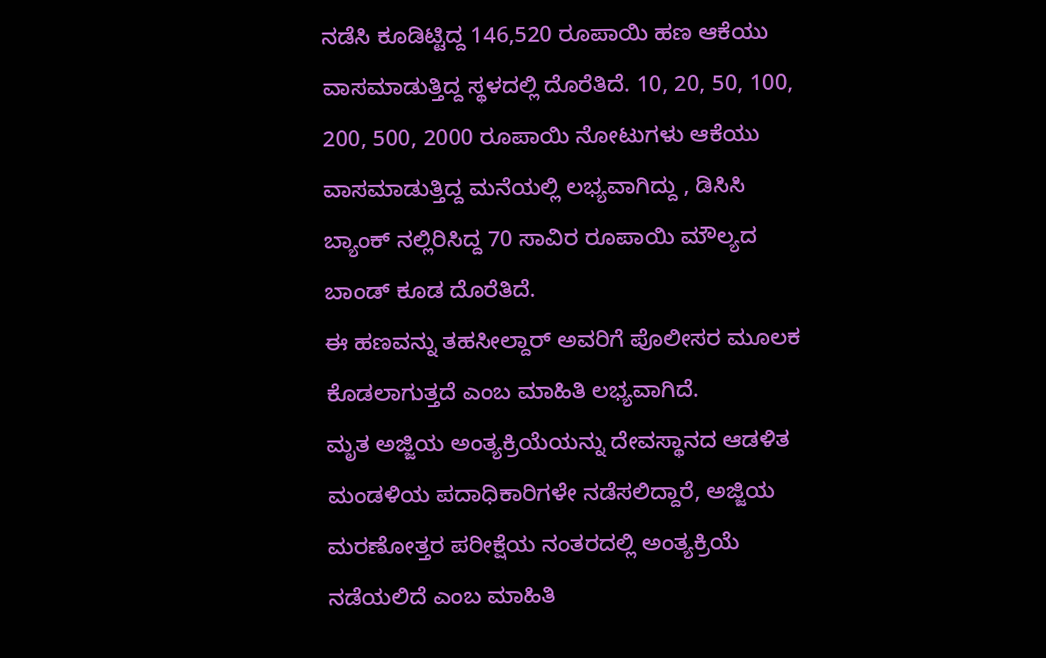ನಡೆಸಿ ಕೂಡಿಟ್ಟಿದ್ದ 146,520 ರೂಪಾಯಿ ಹಣ ಆಕೆಯು ವಾಸಮಾಡುತ್ತಿದ್ದ ಸ್ಥಳದಲ್ಲಿ ದೊರೆತಿದೆ. 10, 20, 50, 100, 200, 500, 2000 ರೂಪಾಯಿ ನೋಟುಗಳು ಆಕೆಯು ವಾಸಮಾಡುತ್ತಿದ್ದ ಮನೆಯಲ್ಲಿ ಲಭ್ಯವಾಗಿದ್ದು , ಡಿಸಿಸಿ ಬ್ಯಾಂಕ್ ನಲ್ಲಿರಿಸಿದ್ದ 70 ಸಾವಿರ ರೂಪಾಯಿ ಮೌಲ್ಯದ ಬಾಂಡ್ ಕೂಡ ದೊರೆತಿದೆ.
ಈ ಹಣವನ್ನು ತಹಸೀಲ್ದಾರ್ ಅವರಿಗೆ ಪೊಲೀಸರ ಮೂಲಕ ಕೊಡಲಾಗುತ್ತದೆ ಎಂಬ ಮಾಹಿತಿ ಲಭ್ಯವಾಗಿದೆ.
ಮೃತ ಅಜ್ಜಿಯ ಅಂತ್ಯಕ್ರಿಯೆಯನ್ನು ದೇವಸ್ಥಾನದ ಆಡಳಿತ ಮಂಡಳಿಯ ಪದಾಧಿಕಾರಿಗಳೇ ನಡೆಸಲಿದ್ದಾರೆ, ಅಜ್ಜಿಯ ಮರಣೋತ್ತರ ಪರೀಕ್ಷೆಯ ನಂತರದಲ್ಲಿ ಅಂತ್ಯಕ್ರಿಯೆ ನಡೆಯಲಿದೆ ಎಂಬ ಮಾಹಿತಿ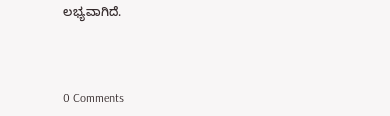ಲಭ್ಯವಾಗಿದೆ.



0 Comments